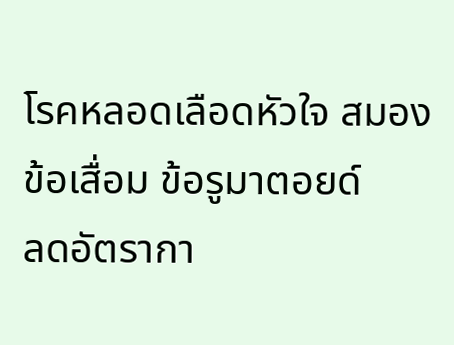โรคหลอดเลือดหัวใจ สมอง ข้อเสื่อม ข้อรูมาตอยด์
ลดอัตรากา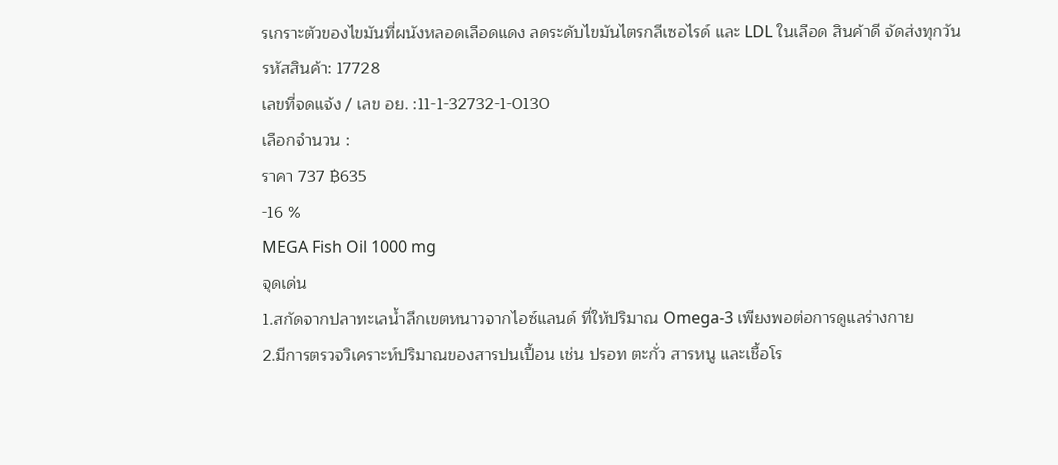รเกราะตัวของไขมันที่ผนังหลอดเลือดแดง ลดระดับไขมันไตรกลีเซอไรด์ และ LDL ในเลือด สินค้าดี จัดส่งทุกวัน
รหัสสินค้า: 17728
เลขที่จดแจ้ง / เลข อย. :11-1-32732-1-0130
เลือกจำนวน :
ราคา 737 ฿635
-16 %
MEGA Fish Oil 1000 mg
จุดเด่น
1.สกัดจากปลาทะเลน้ำลึกเขตหนาวจากไอซ์แลนด์ ที่ให้ปริมาณ Omega-3 เพียงพอต่อการดูแลร่างกาย
2.มีการตรวจวิเคราะห์ปริมาณของสารปนเปื้อน เช่น ปรอท ตะกั่ว สารหนู และเชื้อโร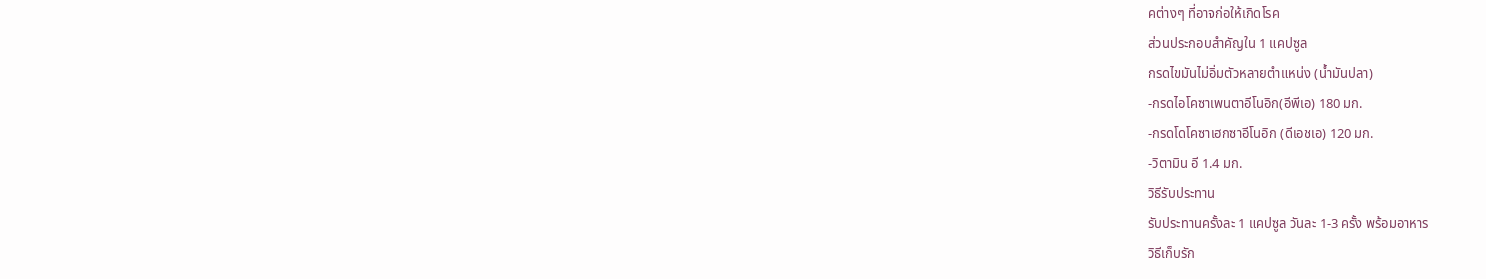คต่างๆ ที่อาจก่อให้เกิดโรค
ส่วนประกอบสำคัญใน 1 แคปซูล
กรดไขมันไม่อิ่มตัวหลายตำแหน่ง (น้ำมันปลา)
-กรดไอโคซาเพนตาอีโนอิก(อีพีเอ) 180 มก.
-กรดโดโคซาเฮกซาอีโนอิก (ดีเอชเอ) 120 มก.
-วิตามิน อี 1.4 มก.
วิธีรับประทาน
รับประทานครั้งละ 1 แคปซูล วันละ 1-3 ครั้ง พร้อมอาหาร
วิธีเก็บรัก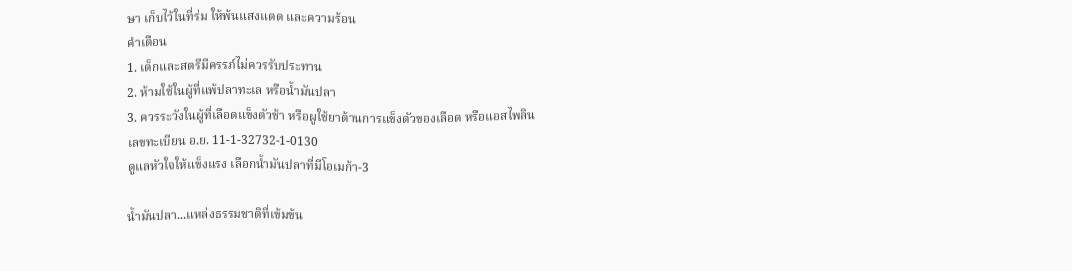ษา เก็บไว้ในที่ร่ม ให้พ้นแสงแดด และความร้อน
คำเตือน
1. เด็กและสตรีมีครรภ์ไม่ควรรับประทาน
2. ห้ามใช้ในผู้ที่แพ้ปลาทะเล หรือน้ำมันปลา
3. ควรระวังในผู้ที่เลือดแข็งตัวช้า หรือผูใช้ยาต้านการแข็งตัวของเลือด หรือแอสไพลิน
เลขทะเบียน อ.ย. 11-1-32732-1-0130
ดูแลหัวใจให้แข็งแรง เลือกน้ำมันปลาที่มีโอเมก้า-3

น้ำมันปลา...แหล่งธรรมชาติที่เข้มข้น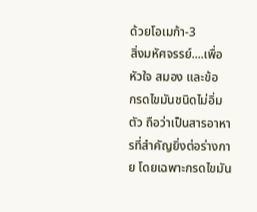ด้วยโอเมก้า-3
สิ่งมหัศจรรย์....เพื่อหัวใจ สมอง และข้อ
กรดไขมันชนิดไม่อิ่มตัว ถือว่าเป็นสารอาหารที่สำคัญยิ่งต่อร่างกาย โดยเฉพาะกรดไขมัน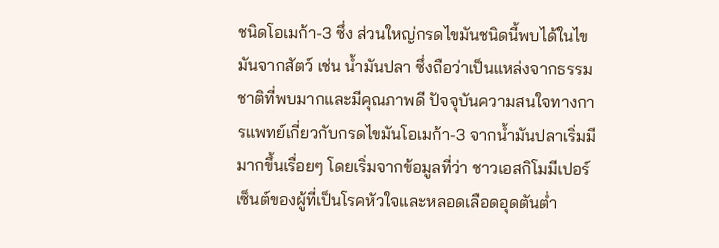ชนิดโอเมก้า-3 ซึ่ง ส่วนใหญ่กรดไขมันชนิดนี้พบได้ในไขมันจากสัตว์ เช่น น้ำมันปลา ซึ่งถือว่าเป็นแหล่งจากธรรมชาติที่พบมากและมีคุณภาพดี ปัจจุบันความสนใจทางการแพทย์เกี่ยวกับกรดไขมันโอเมก้า-3 จากน้ำมันปลาเริ่มมีมากขึ้นเรื่อยๆ โดยเริ่มจากข้อมูลที่ว่า ชาวเอสกิโมมีเปอร์เซ็นต์ของผู้ที่เป็นโรคหัวใจและหลอดเลือดอุดตันต่ำ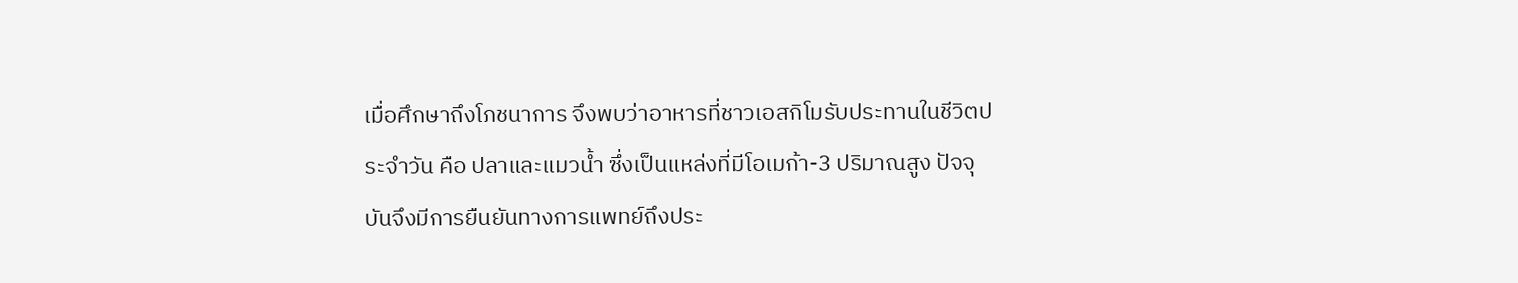เมื่อศึกษาถึงโภชนาการ จึงพบว่าอาหารที่ชาวเอสกิโมรับประทานในชีวิตประจำวัน คือ ปลาและแมวน้ำ ซึ่งเป็นแหล่งที่มีโอเมก้า-3 ปริมาณสูง ปัจจุบันจึงมีการยืนยันทางการแพทย์ถึงประ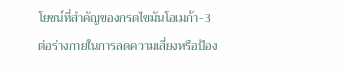โยชน์ที่สำคัญของกรดไขมันโอเมก้า-3 ต่อร่างกายในการลดความเสี่ยงหรือป้อง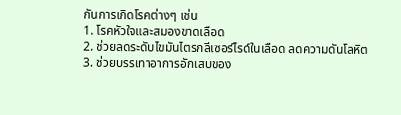กันการเกิดโรคต่างๆ เช่น
1. โรคหัวใจและสมองขาดเลือด
2. ช่วยลดระดับไขมันไตรกลีเซอร์ไรด์ในเลือด ลดความดันโลหิต
3. ช่วยบรรเทาอาการอักเสบของ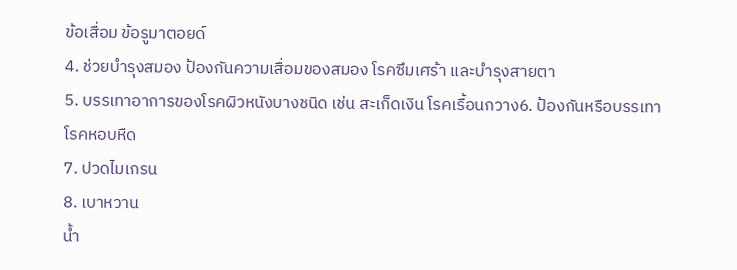ข้อเสื่อม ข้อรูมาตอยด์
4. ช่วยบำรุงสมอง ป้องกันความเสื่อมของสมอง โรคซึมเศร้า และบำรุงสายตา
5. บรรเทาอาการของโรคผิวหนังบางชนิด เช่น สะเก็ดเงิน โรคเรื้อนกวาง6. ป้องกันหรือบรรเทาโรคหอบหืด
7. ปวดไมเกรน
8. เบาหวาน
น้ำ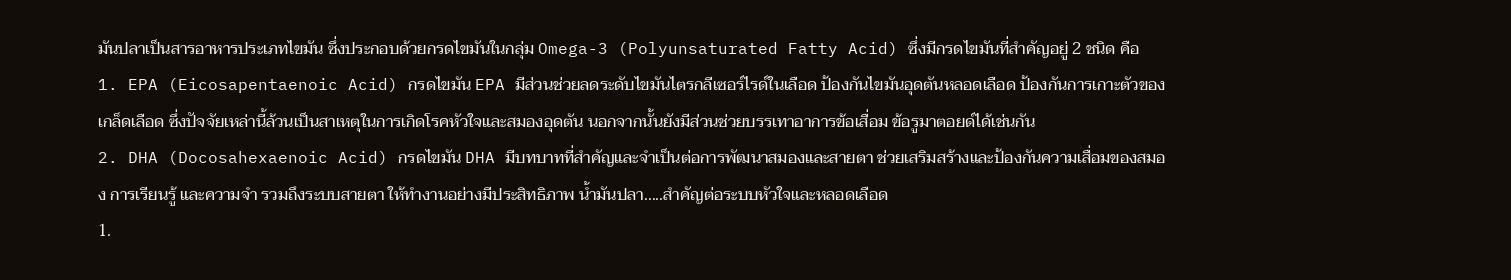มันปลาเป็นสารอาหารประเภทไขมัน ซึ่งประกอบด้วยกรดไขมันในกลุ่ม Omega-3 (Polyunsaturated Fatty Acid) ซึ่งมีกรดไขมันที่สำคัญอยู่ 2 ชนิด คือ
1. EPA (Eicosapentaenoic Acid) กรดไขมัน EPA มีส่วนช่วยลดระดับไขมันไตรกลีเซอร์ไรด์ในเลือด ป้องกันไขมันอุดตันหลอดเลือด ป้องกันการเกาะตัวของเกล็ดเลือด ซึ่งปัจจัยเหล่านี้ล้วนเป็นสาเหตุในการเกิดโรคหัวใจและสมองอุดตัน นอกจากนั้นยังมีส่วนช่วยบรรเทาอาการข้อเสื่อม ข้อรูมาตอยด์ได้เช่นกัน
2. DHA (Docosahexaenoic Acid) กรดไขมัน DHA มีบทบาทที่สำคัญและจำเป็นต่อการพัฒนาสมองและสายตา ช่วยเสริมสร้างและป้องกันความเสื่อมของสมอง การเรียนรู้ และความจำ รวมถึงระบบสายตา ให้ทำงานอย่างมีประสิทธิภาพ น้ำมันปลา.....สำคัญต่อระบบหัวใจและหลอดเลือด
1.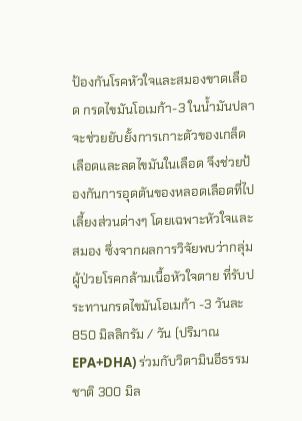ป้องกันโรคหัวใจและสมองขาดเลือด กรดไขมันโอเมก้า-3 ในน้ำมันปลาจะช่วยยับยั้งการเกาะตัวของเกล็ดเลือดและลดไขมันในเลือด จึงช่วยป้องกันการอุดตันของหลอดเลือดที่ไปเลี้ยงส่วนต่างๆ โดยเฉพาะหัวใจและสมอง ซึ่งจากผลการวิจัยพบว่ากลุ่มผู้ป่วยโรคกล้ามเนื้อหัวใจตาย ที่รับประทานกรดไขมันโอเมก้า -3 วันละ 850 มิลลิกรัม / วัน (ปริมาณ EPA+DHA) ร่วมกับวิตามินอีธรรมชาติ 300 มิล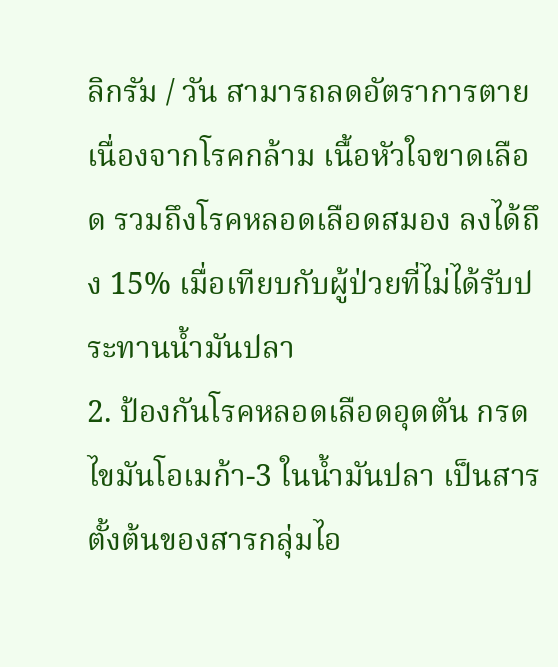ลิกรัม / วัน สามารถลดอัตราการตายเนื่องจากโรคกล้าม เนื้อหัวใจขาดเลือด รวมถึงโรคหลอดเลือดสมอง ลงได้ถึง 15% เมื่อเทียบกับผู้ป่วยที่ไม่ได้รับประทานน้ำมันปลา
2. ป้องกันโรคหลอดเลือดอุดตัน กรดไขมันโอเมก้า-3 ในน้ำมันปลา เป็นสารตั้งต้นของสารกลุ่มไอ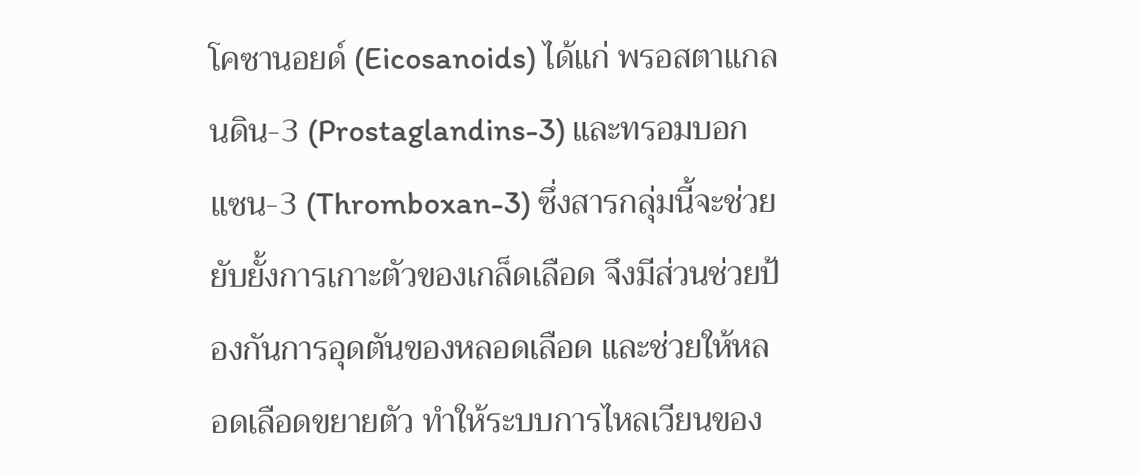โคซานอยด์ (Eicosanoids) ได้แก่ พรอสตาแกลนดิน-3 (Prostaglandins-3) และทรอมบอกแซน-3 (Thromboxan-3) ซึ่งสารกลุ่มนี้จะช่วยยับยั้งการเกาะตัวของเกล็ดเลือด จึงมีส่วนช่วยป้องกันการอุดตันของหลอดเลือด และช่วยให้หลอดเลือดขยายตัว ทำให้ระบบการไหลเวียนของ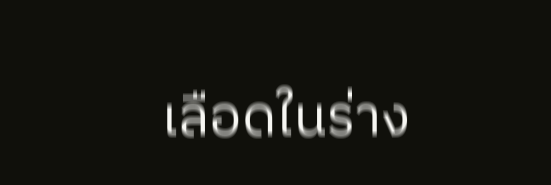เลือดในร่าง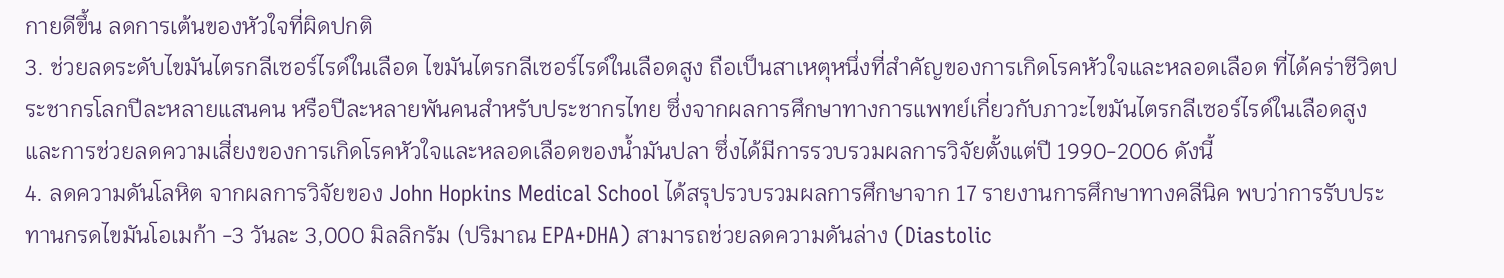กายดีขึ้น ลดการเต้นของหัวใจที่ผิดปกติ
3. ช่วยลดระดับไขมันไตรกลีเซอร์ไรด์ในเลือด ไขมันไตรกลีเซอร์ไรด์ในเลือดสูง ถือเป็นสาเหตุหนึ่งที่สำคัญของการเกิดโรคหัวใจและหลอดเลือด ที่ได้คร่าชีวิตประชากรโลกปีละหลายแสนคน หรือปีละหลายพันคนสำหรับประชากรไทย ซึ่งจากผลการศึกษาทางการแพทย์เกี่ยวกับภาวะไขมันไตรกลีเซอร์ไรด์ในเลือดสูงและการช่วยลดความเสี่ยงของการเกิดโรคหัวใจและหลอดเลือดของน้ำมันปลา ซึ่งได้มีการรวบรวมผลการวิจัยตั้งแต่ปี 1990-2006 ดังนี้
4. ลดความดันโลหิต จากผลการวิจัยของ John Hopkins Medical School ได้สรุปรวบรวมผลการศึกษาจาก 17 รายงานการศึกษาทางคลีนิค พบว่าการรับประทานกรดไขมันโอเมก้า -3 วันละ 3,000 มิลลิกรัม (ปริมาณ EPA+DHA) สามารถช่วยลดความดันล่าง (Diastolic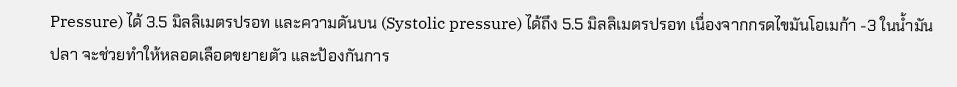Pressure) ได้ 3.5 มิลลิเมตรปรอท และความดันบน (Systolic pressure) ได้ถึง 5.5 มิลลิเมตรปรอท เนื่องจากกรดไขมันโอเมก้า -3 ในน้ำมันปลา จะช่วยทำให้หลอดเลือดขยายตัว และป้องกันการ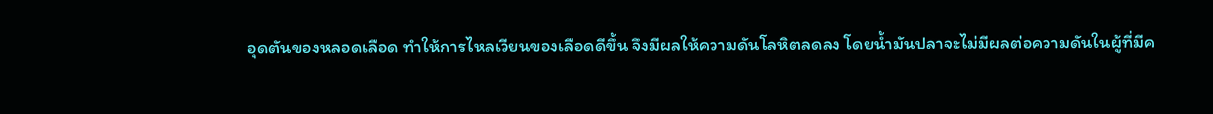อุดตันของหลอดเลือด ทำให้การไหลเวียนของเลือดดีขึ้น จึงมีผลให้ความดันโลหิตลดลง โดยน้ำมันปลาจะไม่มีผลต่อความดันในผู้ที่มีค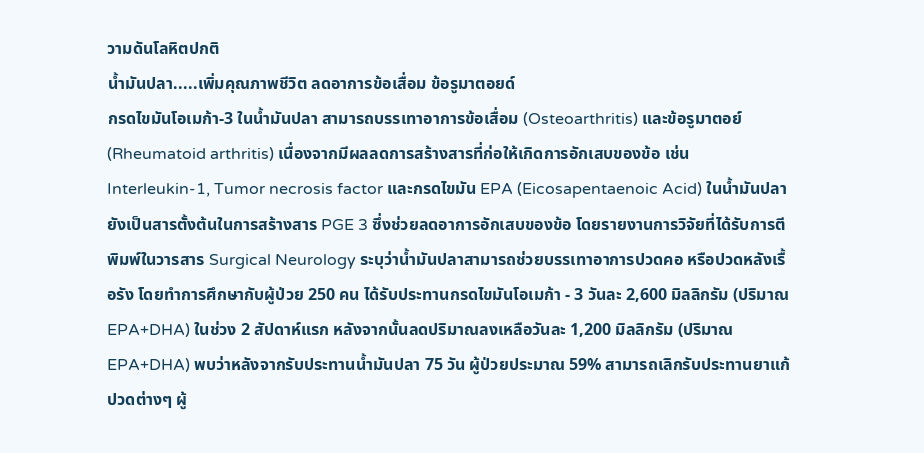วามดันโลหิตปกติ
น้ำมันปลา.....เพิ่มคุณภาพชีวิต ลดอาการข้อเสื่อม ข้อรูมาตอยด์
กรดไขมันโอเมก้า-3 ในน้ำมันปลา สามารถบรรเทาอาการข้อเสื่อม (Osteoarthritis) และข้อรูมาตอย์ (Rheumatoid arthritis) เนื่องจากมีผลลดการสร้างสารที่ก่อให้เกิดการอักเสบของข้อ เช่น Interleukin-1, Tumor necrosis factor และกรดไขมัน EPA (Eicosapentaenoic Acid) ในน้ำมันปลา ยังเป็นสารตั้งต้นในการสร้างสาร PGE 3 ซึ่งช่วยลดอาการอักเสบของข้อ โดยรายงานการวิจัยที่ได้รับการตีพิมพ์ในวารสาร Surgical Neurology ระบุว่าน้ำมันปลาสามารถช่วยบรรเทาอาการปวดคอ หรือปวดหลังเรื้อรัง โดยทำการศึกษากับผู้ป่วย 250 คน ได้รับประทานกรดไขมันโอเมก้า - 3 วันละ 2,600 มิลลิกรัม (ปริมาณ EPA+DHA) ในช่วง 2 สัปดาห์แรก หลังจากนั้นลดปริมาณลงเหลือวันละ 1,200 มิลลิกรัม (ปริมาณ EPA+DHA) พบว่าหลังจากรับประทานน้ำมันปลา 75 วัน ผู้ป่วยประมาณ 59% สามารถเลิกรับประทานยาแก้ปวดต่างๆ ผู้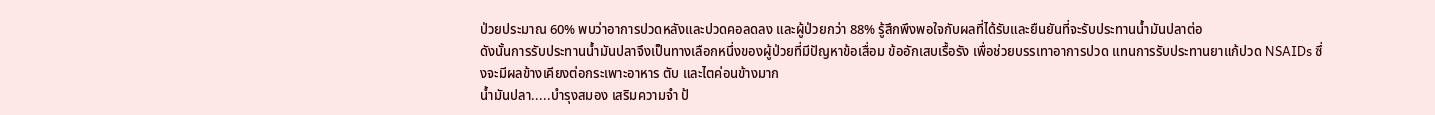ป่วยประมาณ 60% พบว่าอาการปวดหลังและปวดคอลดลง และผู้ป่วยกว่า 88% รู้สึกพึงพอใจกับผลที่ได้รับและยืนยันที่จะรับประทานน้ำมันปลาต่อ
ดังนั้นการรับประทานน้ำมันปลาจึงเป็นทางเลือกหนึ่งของผู้ป่วยที่มีปัญหาข้อเสื่อม ข้ออักเสบเรื้อรัง เพื่อช่วยบรรเทาอาการปวด แทนการรับประทานยาแก้ปวด NSAIDs ซึ่งจะมีผลข้างเคียงต่อกระเพาะอาหาร ตับ และไตค่อนข้างมาก
น้ำมันปลา.....บำรุงสมอง เสริมความจำ ป้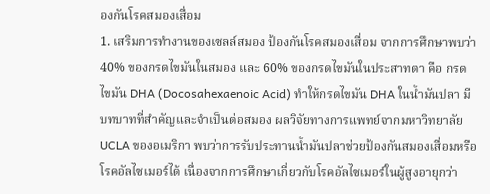องกันโรคสมองเสื่อม
1. เสริมการทำงานของเซลล์สมอง ป้องกันโรคสมองเสื่อม จากการศึกษาพบว่า 40% ของกรดไขมันในสมอง และ 60% ของกรดไขมันในประสาทตา คือ กรดไขมัน DHA (Docosahexaenoic Acid) ทำให้กรดไขมัน DHA ในน้ำมันปลา มีบทบาทที่สำคัญและจำเป็นต่อสมอง ผลวิจัยทางการแพทย์จากมหาวิทยาลัย UCLA ของอเมริกา พบว่าการรับประทานน้ำมันปลาช่วยป้องกันสมองเสื่อมหรือโรคอัลไซเมอร์ได้ เนื่องจากการศึกษาเกี่ยวกับโรคอัลไซเมอร์ในผู้สูงอายุกว่า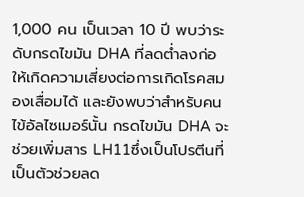1,000 คน เป็นเวลา 10 ปี พบว่าระดับกรดไขมัน DHA ที่ลดต่ำลงก่อให้เกิดความเสี่ยงต่อการเกิดโรคสมองเสื่อมได้ และยังพบว่าสำหรับคนไข้อัลไซเมอร์นั้น กรดไขมัน DHA จะช่วยเพิ่มสาร LH11ซึ่งเป็นโปรตีนที่เป็นตัวช่วยลด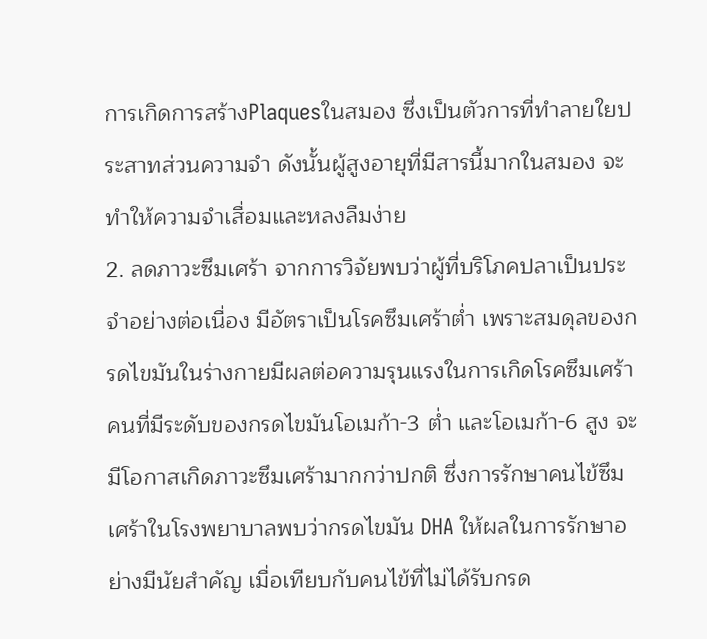การเกิดการสร้างPlaquesในสมอง ซึ่งเป็นตัวการที่ทำลายใยประสาทส่วนความจำ ดังนั้นผู้สูงอายุที่มีสารนี้มากในสมอง จะทำให้ความจำเสื่อมและหลงลืมง่าย
2. ลดภาวะซึมเศร้า จากการวิจัยพบว่าผู้ที่บริโภคปลาเป็นประจำอย่างต่อเนื่อง มีอัตราเป็นโรคซึมเศร้าต่ำ เพราะสมดุลของกรดไขมันในร่างกายมีผลต่อความรุนแรงในการเกิดโรคซึมเศร้า คนที่มีระดับของกรดไขมันโอเมก้า-3 ต่ำ และโอเมก้า-6 สูง จะมีโอกาสเกิดภาวะซึมเศร้ามากกว่าปกติ ซึ่งการรักษาคนไข้ซึมเศร้าในโรงพยาบาลพบว่ากรดไขมัน DHA ให้ผลในการรักษาอย่างมีนัยสำคัญ เมื่อเทียบกับคนไข้ที่ไม่ได้รับกรด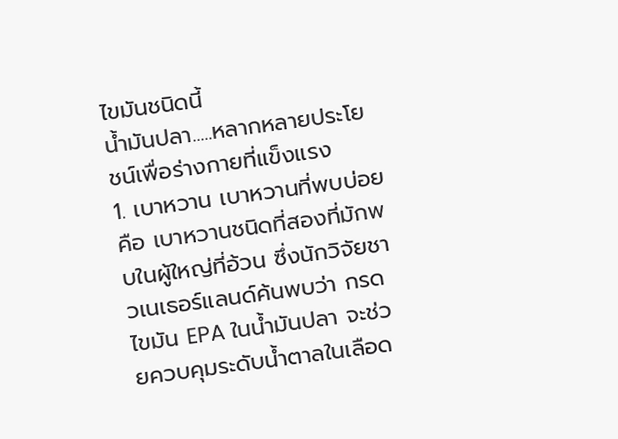ไขมันชนิดนี้
น้ำมันปลา.....หลากหลายประโยชน์เพื่อร่างกายที่แข็งแรง
1. เบาหวาน เบาหวานที่พบบ่อย คือ เบาหวานชนิดที่สองที่มักพบในผู้ใหญ่ที่อ้วน ซึ่งนักวิจัยชาวเนเธอร์แลนด์ค้นพบว่า กรดไขมัน EPA ในน้ำมันปลา จะช่วยควบคุมระดับน้ำตาลในเลือด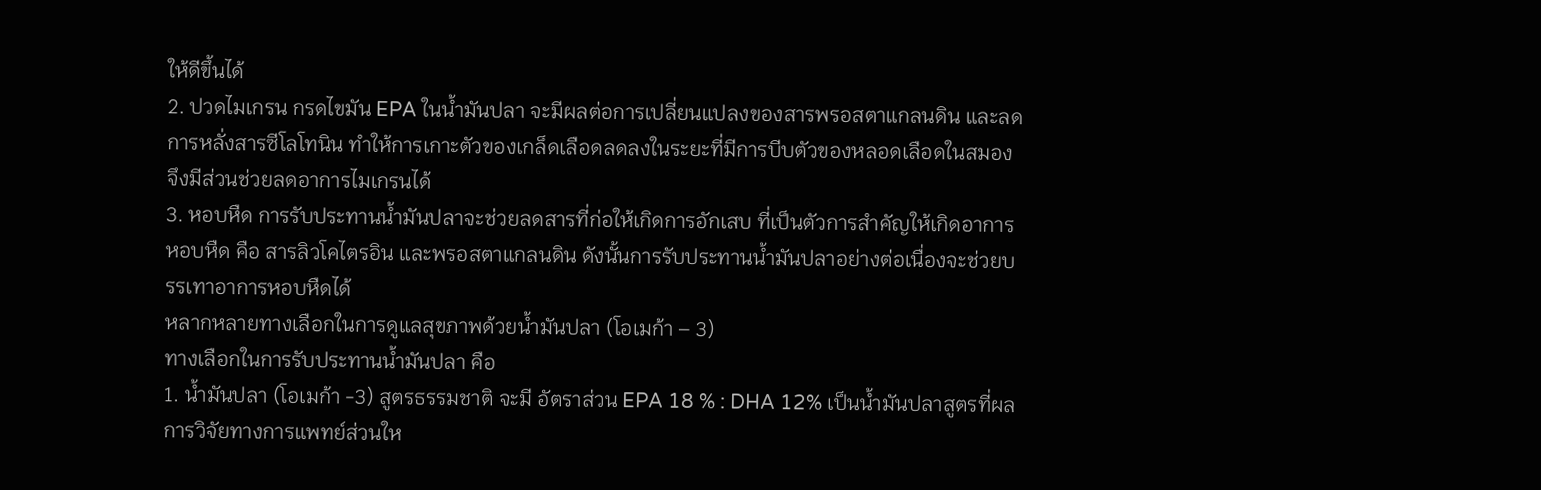ให้ดีขึ้นได้
2. ปวดไมเกรน กรดไขมัน EPA ในน้ำมันปลา จะมีผลต่อการเปลี่ยนแปลงของสารพรอสตาแกลนดิน และลดการหลั่งสารซีโลโทนิน ทำให้การเกาะตัวของเกล็ดเลือดลดลงในระยะที่มีการบีบตัวของหลอดเลือดในสมอง จึงมีส่วนช่วยลดอาการไมเกรนได้
3. หอบหืด การรับประทานน้ำมันปลาจะช่วยลดสารที่ก่อให้เกิดการอักเสบ ที่เป็นตัวการสำคัญให้เกิดอาการหอบหืด คือ สารลิวโคไตรอิน และพรอสตาแกลนดิน ดังนั้นการรับประทานน้ำมันปลาอย่างต่อเนื่องจะช่วยบรรเทาอาการหอบหืดได้
หลากหลายทางเลือกในการดูแลสุขภาพด้วยน้ำมันปลา (โอเมก้า – 3)
ทางเลือกในการรับประทานน้ำมันปลา คือ
1. น้ำมันปลา (โอเมก้า -3) สูตรธรรมชาติ จะมี อัตราส่วน EPA 18 % : DHA 12% เป็นน้ำมันปลาสูตรที่ผลการวิจัยทางการแพทย์ส่วนให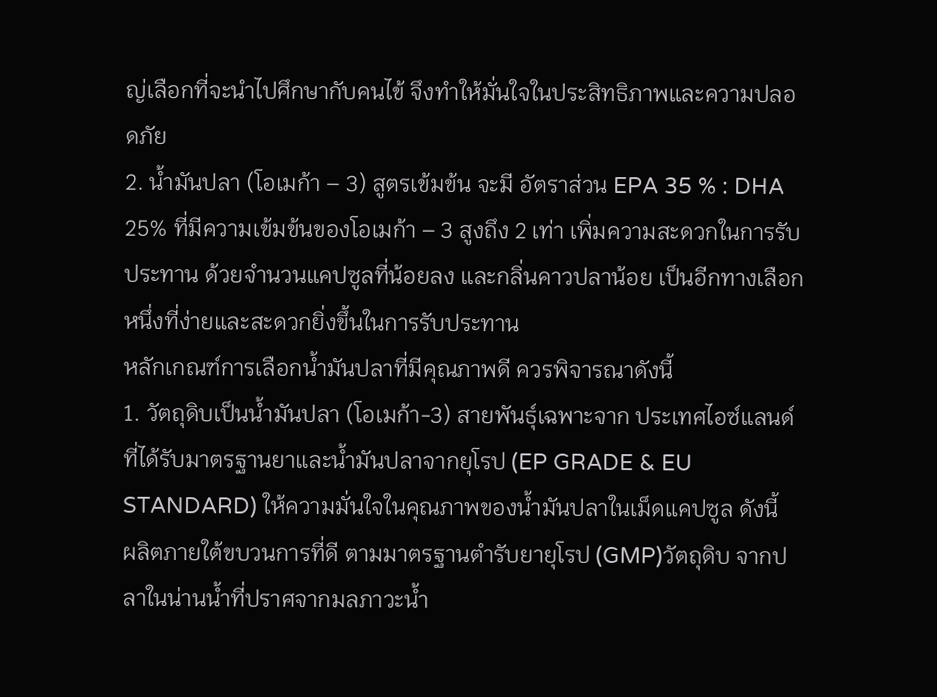ญ่เลือกที่จะนำไปศึกษากับคนไข้ จึงทำให้มั่นใจในประสิทธิภาพและความปลอดภัย
2. น้ำมันปลา (โอเมก้า – 3) สูตรเข้มข้น จะมี อัตราส่วน EPA 35 % : DHA 25% ที่มีความเข้มข้นของโอเมก้า – 3 สูงถึง 2 เท่า เพิ่มความสะดวกในการรับประทาน ด้วยจำนวนแคปซูลที่น้อยลง และกลิ่นคาวปลาน้อย เป็นอีกทางเลือกหนึ่งที่ง่ายและสะดวกยิ่งขึ้นในการรับประทาน
หลักเกณฑ์การเลือกน้ำมันปลาที่มีคุณภาพดี ควรพิจารณาดังนี้
1. วัตถุดิบเป็นน้ำมันปลา (โอเมก้า-3) สายพันธุ์เฉพาะจาก ประเทศไอซ์แลนด์ ที่ได้รับมาตรฐานยาและน้ำมันปลาจากยุโรป (EP GRADE & EU STANDARD) ให้ความมั่นใจในคุณภาพของน้ำมันปลาในเม็ดแคปซูล ดังนี้
ผลิตภายใต้ขบวนการที่ดี ตามมาตรฐานตำรับยายุโรป (GMP)วัตถุดิบ จากปลาในน่านน้ำที่ปราศจากมลภาวะน้ำ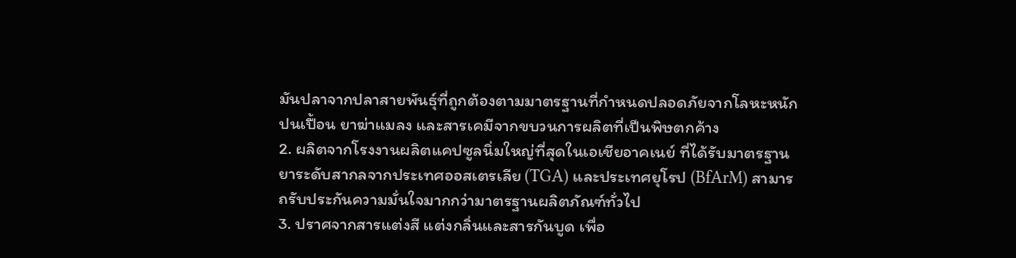มันปลาจากปลาสายพันธุ์ที่ถูกต้องตามมาตรฐานที่กำหนดปลอดภัยจากโลหะหนักปนเปื้อน ยาฆ่าแมลง และสารเคมีจากขบวนการผลิตที่เป็นพิษตกค้าง
2. ผลิตจากโรงงานผลิตแคปซูลนิ่มใหญ่ที่สุดในเอเชียอาคเนย์ ที่ได้รับมาตรฐานยาระดับสากลจากประเทศออสเตรเลีย (TGA) และประเทศยุโรป (BfArM) สามารถรับประกันความมั่นใจมากกว่ามาตรฐานผลิตภัณฑ์ทั่วไป
3. ปราศจากสารแต่งสี แต่งกลิ่นและสารกันบูด เพื่อ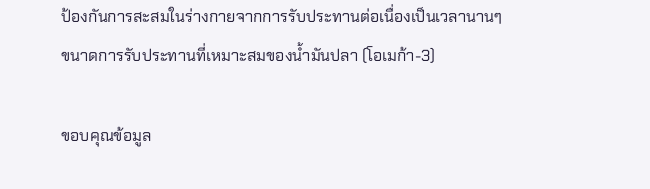ป้องกันการสะสมในร่างกายจากการรับประทานต่อเนื่องเป็นเวลานานๆ
ขนาดการรับประทานที่เหมาะสมของน้ำมันปลา (โอเมก้า-3)

ขอบคุณข้อมูล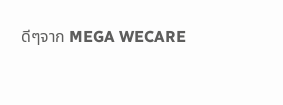ดีๆจาก MEGA WECARE